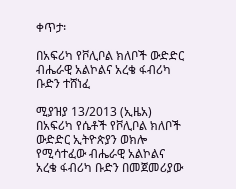ቀጥታ፡

በአፍሪካ የቮሊቦል ክለቦች ውድድር ብሔራዊ አልኮልና አረቄ ፋብሪካ ቡድን ተሸነፈ

ሚያዝያ 13/2013 (ኢዜአ)  በአፍሪካ የሴቶች የቮሊቦል ክለቦች ውድድር ኢትዮጵያን ወክሎ የሚሳተፈው ብሔራዊ አልኮልና አረቄ ፋብሪካ ቡድን በመጀመሪያው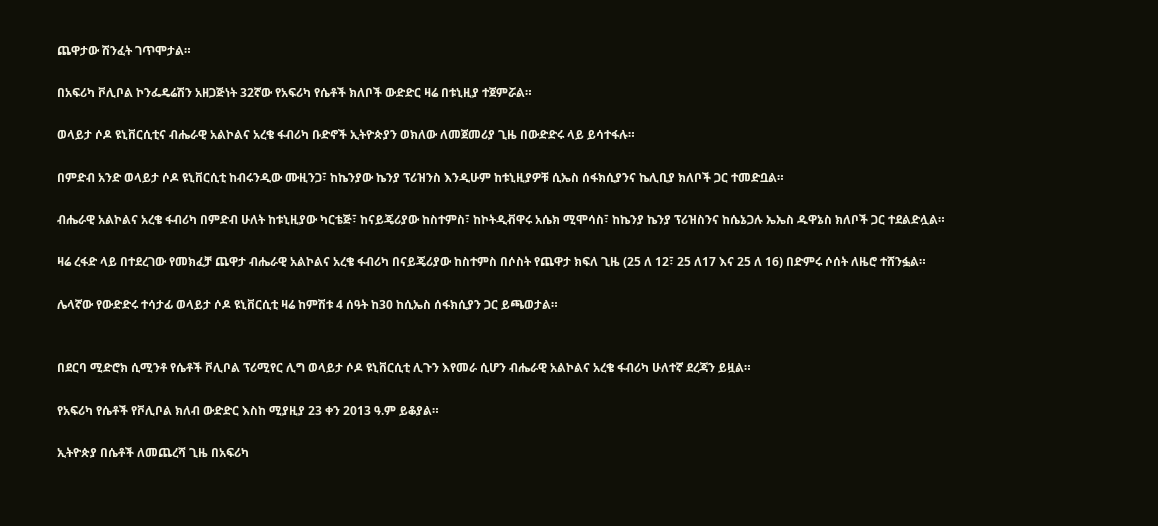ጨዋታው ሽንፈት ገጥሞታል።

በአፍሪካ ቮሊቦል ኮንፌዴሬሽን አዘጋጅነት 32ኛው የአፍሪካ የሴቶች ክለቦች ውድድር ዛሬ በቱኒዚያ ተጀምሯል።

ወላይታ ሶዶ ዩኒቨርሲቲና ብሔራዊ አልኮልና አረቄ ፋብሪካ ቡድኖች ኢትዮጵያን ወክለው ለመጀመሪያ ጊዜ በውድድሩ ላይ ይሳተፋሉ።

በምድብ አንድ ወላይታ ሶዶ ዩኒቨርሲቲ ከብሩንዲው ሙዚንጋ፣ ከኬንያው ኬንያ ፕሪዝንስ እንዲሁም ከቱኒዚያዎቹ ሲኤስ ሰፋክሲያንና ኬሊቢያ ክለቦች ጋር ተመድቧል።

ብሔራዊ አልኮልና አረቄ ፋብሪካ በምድብ ሁለት ከቱኒዚያው ካርቴጅ፣ ከናይጄሪያው ከስተምስ፣ ከኮትዲቭዋሩ አሴክ ሚሞሳስ፣ ከኬንያ ኬንያ ፕሪዝስንና ከሴኔጋሉ ኤኤስ ዱዋኔስ ክለቦች ጋር ተደልድሏል።

ዛሬ ረፋድ ላይ በተደረገው የመክፈቻ ጨዋታ ብሔራዊ አልኮልና አረቄ ፋብሪካ በናይጄሪያው ከስተምስ በሶስት የጨዋታ ክፍለ ጊዜ (25 ለ 12፣ 25 ለ17 እና 25 ለ 16) በድምሩ ሶሰት ለዜሮ ተሸንፏል።

ሌላኛው የውድድሩ ተሳታፊ ወላይታ ሶዶ ዩኒቨርሲቲ ዛሬ ከምሽቱ 4 ሰዓት ከ30 ከሲኤስ ሰፋክሲያን ጋር ይጫወታል።


በደርባ ሚድሮክ ሲሚንቶ የሴቶች ቮሊቦል ፕሪሚየር ሊግ ወላይታ ሶዶ ዩኒቨርሲቲ ሊጉን እየመራ ሲሆን ብሔራዊ አልኮልና አረቄ ፋብሪካ ሁለተኛ ደረጃን ይዟል።

የአፍሪካ የሴቶች የቮሊቦል ክለብ ውድድር እስከ ሚያዚያ 23 ቀን 2013 ዓ.ም ይቆያል።

ኢትዮጵያ በሴቶች ለመጨረሻ ጊዜ በአፍሪካ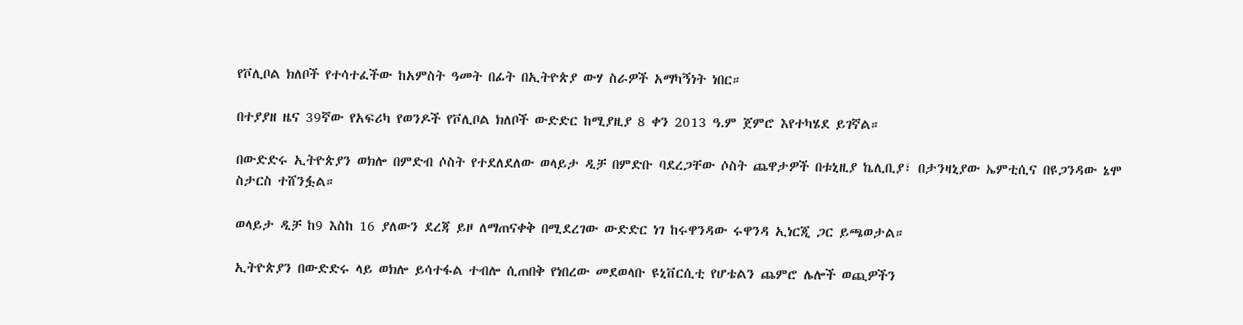የቮሊቦል ክለቦች የተሳተፈችው ከአምስት ዓመት በፊት በኢትዮጵያ ውሃ ስራዎች አማካኝነት ነበር።

በተያያዘ ዜና 39ኛው የአፍሪካ የወንዶች የቮሊቦል ክለቦች ውድድር ከሚያዚያ 8 ቀን 2013 ዓ.ም ጀምሮ እየተካሄደ ይገኛል።

በውድድሩ ኢትዮጵያን ወክሎ በምድብ ሶስት የተደለደለው ወላይታ ዲቻ በምድቡ ባደረጋቸው ሶስት ጨዋታዎች በቱኒዚያ ኬሊቢያ፣ በታንዛኒያው ኤምቲሲና በዩጋንዳው ኔሞ ስታርስ ተሸንፏል።

ወላይታ ዲቻ ከ9 እስከ 16 ያለውን ደረጃ ይዞ ለማጠናቀቅ በሚደረገው ውድድር ነገ ከሩዋንዳው ሩዋንዳ ኢነርጂ ጋር ይጫወታል።

ኢትዮጵያን በውድድሩ ላይ ወክሎ ይሳተፋል ተብሎ ሲጠበቅ የነበረው መደወላቡ ዩኒቨርሲቲ የሆቴልን ጨምሮ ሌሎች ወጪዎችን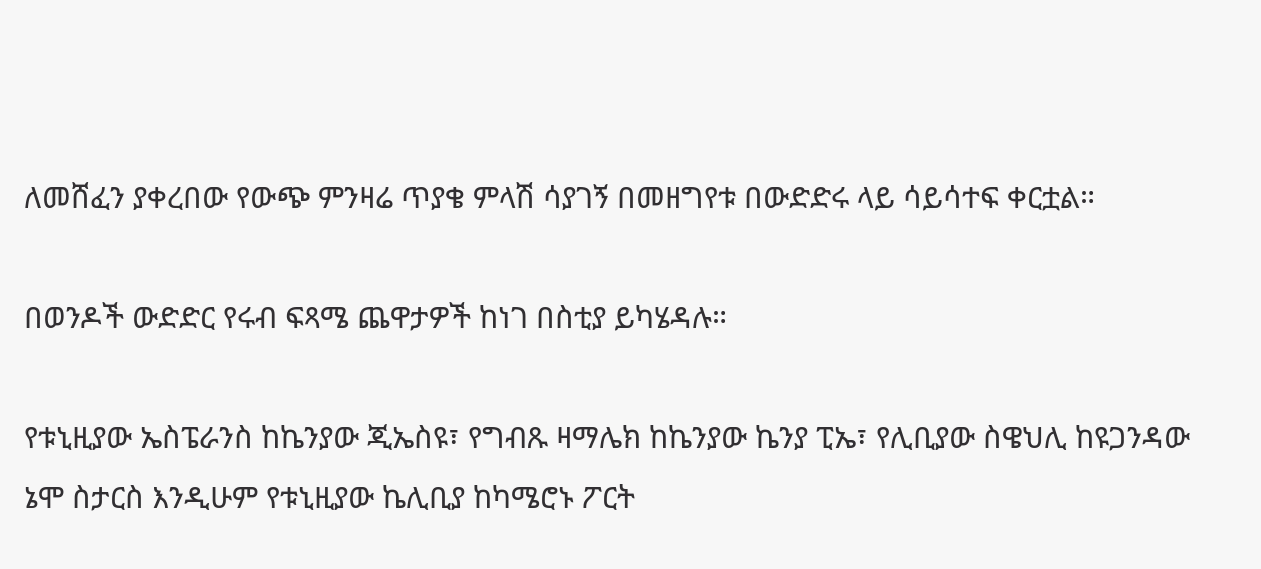ለመሸፈን ያቀረበው የውጭ ምንዛሬ ጥያቄ ምላሽ ሳያገኝ በመዘግየቱ በውድድሩ ላይ ሳይሳተፍ ቀርቷል።

በወንዶች ውድድር የሩብ ፍጻሜ ጨዋታዎች ከነገ በስቲያ ይካሄዳሉ።

የቱኒዚያው ኤስፔራንስ ከኬንያው ጂኤስዩ፣ የግብጹ ዛማሌክ ከኬንያው ኬንያ ፒኤ፣ የሊቢያው ስዌህሊ ከዩጋንዳው ኔሞ ስታርስ እንዲሁም የቱኒዚያው ኬሊቢያ ከካሜሮኑ ፖርት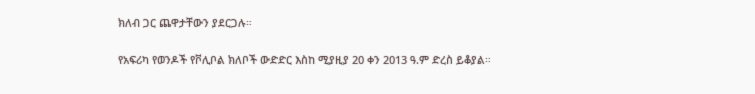ክለብ ጋር ጨዋታቸውን ያደርጋሉ።

የአፍሪካ የወንዶች የቮሊቦል ክለቦች ውድድር እስከ ሚያዚያ 20 ቀን 2013 ዓ.ም ድረስ ይቆያል።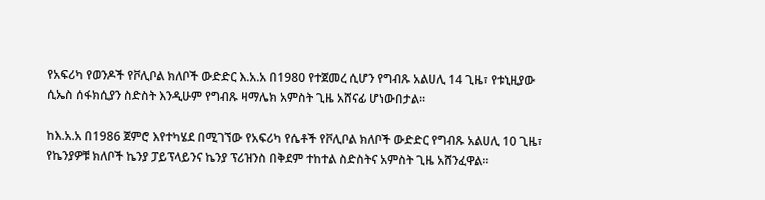የአፍሪካ የወንዶች የቮሊቦል ክለቦች ውድድር እ.አ.አ በ1980 የተጀመረ ሲሆን የግብጹ አልሀሊ 14 ጊዜ፣ የቱኒዚያው ሲኤስ ሰፋክሲያን ስድስት እንዲሁም የግብጹ ዛማሌክ አምስት ጊዜ አሸናፊ ሆነውበታል።

ከእ.አ.አ በ1986 ጀምሮ እየተካሄደ በሚገኘው የአፍሪካ የሴቶች የቮሊቦል ክለቦች ውድድር የግብጹ አልሀሊ 10 ጊዜ፣ የኬንያዎቹ ክለቦች ኬንያ ፓይፕላይንና ኬንያ ፕሪዝንስ በቅደም ተከተል ስድስትና አምስት ጊዜ አሸንፈዋል።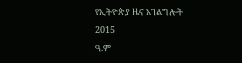የኢትዮጵያ ዜና አገልግሎት
2015
ዓ.ም